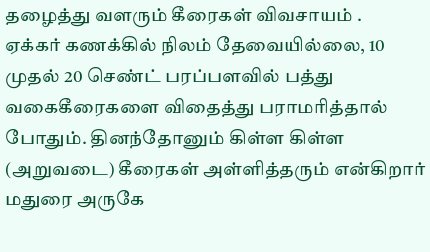தழைத்து வளரும் கீரைகள் விவசாயம் .
ஏக்கர் கணக்கில் நிலம் தேவையில்லை, 10 முதல் 20 செண்ட் பரப்பளவில் பத்து வகைகீரைகளை விதைத்து பராமரித்தால் போதும். தினந்தோனும் கிள்ள கிள்ள (அறுவடை) கீரைகள் அள்ளித்தரும் என்கிறார் மதுரை அருகே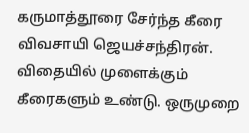கருமாத்தூரை சேர்ந்த கீரை விவசாயி ஜெயச்சந்திரன்.
விதையில் முளைக்கும் கீரைகளும் உண்டு. ஒருமுறை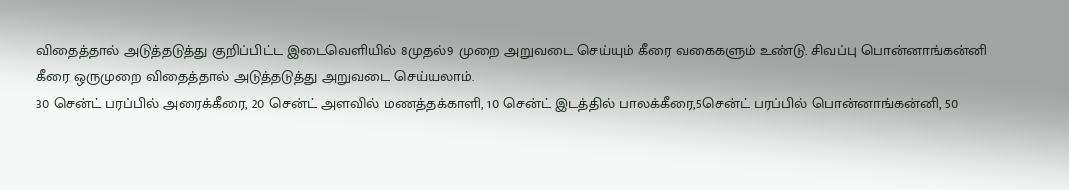விதைத்தால் அடுத்தடுத்து குறிப்பிட்ட இடைவெளியில் 8முதல்9 முறை அறுவடை செய்யும் கீரை வகைகளும் உண்டு. சிவப்பு பொன்னாங்கன்னி கீரை ஒருமுறை விதைத்தால் அடுத்தடுத்து அறுவடை செய்யலாம்.
30 சென்ட் பரப்பில் அரைக்கீரை, 20 சென்ட் அளவில் மணத்தக்காளி, 10 சென்ட் இடத்தில் பாலக்கீரை,5சென்ட் பரப்பில் பொன்னாங்கன்னி, 50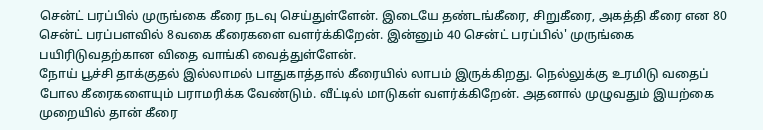சென்ட் பரப்பில் முருங்கை கீரை நடவு செய்துள்ளேன். இடையே தண்டங்கீரை, சிறுகீரை, அகத்தி கீரை என 80 சென்ட் பரப்பளவில் 8வகை கீரைகளை வளர்க்கிறேன். இன்னும் 40 சென்ட் பரப்பில்' முருங்கை பயிரிடுவதற்கான விதை வாங்கி வைத்துள்ளேன்.
நோய் பூச்சி தாக்குதல் இல்லாமல் பாதுகாத்தால் கீரையில் லாபம் இருக்கிறது. நெல்லுக்கு உரமிடு வதைப் போல கீரைகளையும் பராமரிக்க வேண்டும். வீட்டில் மாடுகள் வளர்க்கிறேன். அதனால் முழுவதும் இயற்கை முறையில் தான் கீரை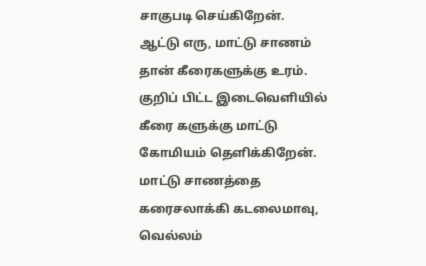சாகுபடி செய்கிறேன்.
ஆட்டு எரு, மாட்டு சாணம் தான் கீரைகளுக்கு உரம். குறிப் பிட்ட இடைவெளியில் கீரை களுக்கு மாட்டு கோமியம் தெளிக்கிறேன். மாட்டு சாணத்தை கரைசலாக்கி கடலைமாவு, வெல்லம்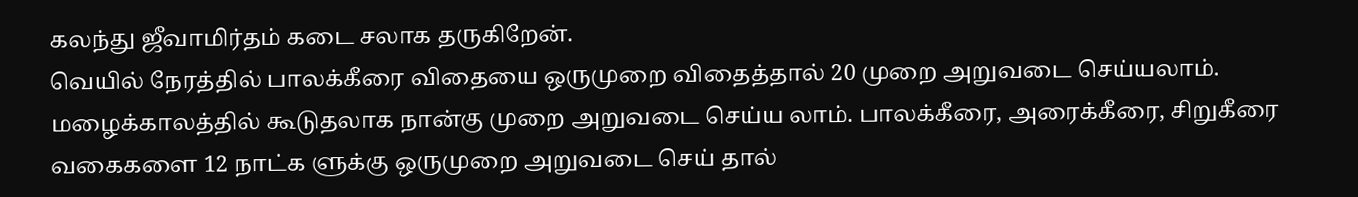கலந்து ஜீவாமிர்தம் கடை சலாக தருகிறேன்.
வெயில் நேரத்தில் பாலக்கீரை விதையை ஒருமுறை விதைத்தால் 20 முறை அறுவடை செய்யலாம். மழைக்காலத்தில் கூடுதலாக நான்கு முறை அறுவடை செய்ய லாம். பாலக்கீரை, அரைக்கீரை, சிறுகீரை வகைகளை 12 நாட்க ளுக்கு ஒருமுறை அறுவடை செய் தால்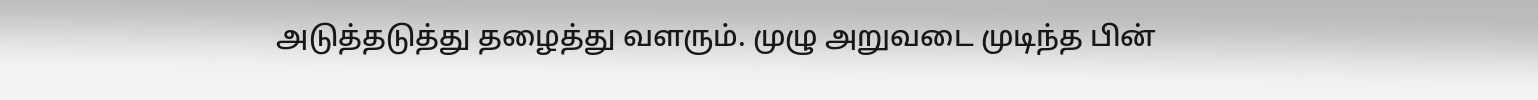அடுத்தடுத்து தழைத்து வளரும். முழு அறுவடை முடிந்த பின்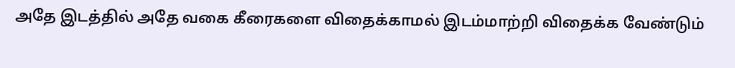அதே இடத்தில் அதே வகை கீரைகளை விதைக்காமல் இடம்மாற்றி விதைக்க வேண்டும்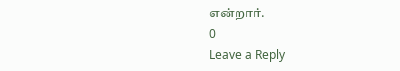என்றார்.
0
Leave a Reply